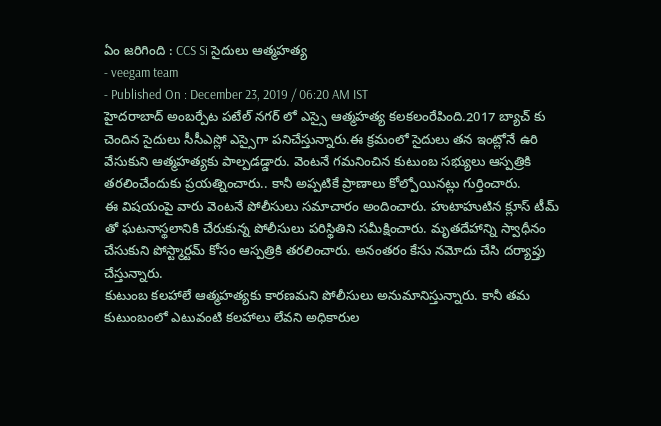ఏం జరిగింది : CCS Si సైదులు ఆత్మహత్య
- veegam team
- Published On : December 23, 2019 / 06:20 AM IST
హైదరాబాద్ అంబర్పేట పటేల్ నగర్ లో ఎస్సై ఆత్మహత్య కలకలంరేపింది.2017 బ్యాచ్ కు చెందిన సైదులు సీసీఎస్లో ఎస్సైగా పనిచేస్తున్నారు.ఈ క్రమంలో సైదులు తన ఇంట్లోనే ఉరి వేసుకుని ఆత్మహత్యకు పాల్పడడ్డారు. వెంటనే గమనించిన కుటుంబ సభ్యులు ఆస్పత్రికి తరలించేందుకు ప్రయత్నించారు.. కానీ అప్పటికే ప్రాణాలు కోల్పోయినట్లు గుర్తించారు.
ఈ విషయంపై వారు వెంటనే పోలీసులు సమాచారం అందించారు. హుటాహుటిన క్లూస్ టీమ్ తో ఘటనాస్థలానికి చేరుకున్న పోలీసులు పరిస్థితిని సమీక్షించారు. మృతదేహాన్ని స్వాధీనం చేసుకుని పోస్ట్మార్టమ్ కోసం ఆస్పత్రికి తరలించారు. అనంతరం కేసు నమోదు చేసి దర్యాప్తు చేస్తున్నారు.
కుటుంబ కలహాలే ఆత్మహత్యకు కారణమని పోలీసులు అనుమానిస్తున్నారు. కానీ తమ కుటుంబంలో ఎటువంటి కలహాలు లేవని అధికారుల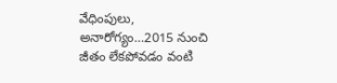వేధింపులు, అనారోగ్యం…2015 నుంచి జీతం లేకపోవడం వంటి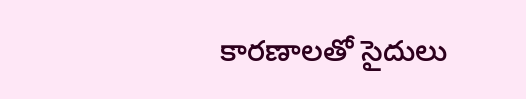కారణాలతో సైదులు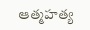ఆత్మహత్య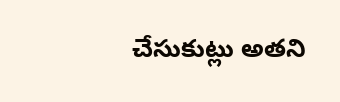చేసుకుట్లు అతని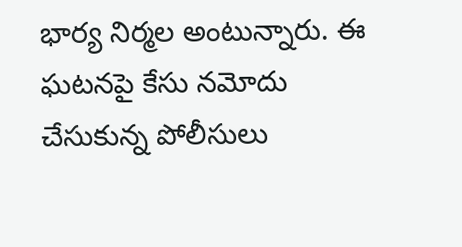భార్య నిర్మల అంటున్నారు. ఈ ఘటనపై కేసు నమోదు చేసుకున్న పోలీసులు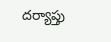దర్యాప్తు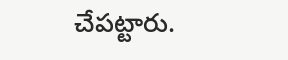చేపట్టారు.